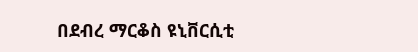በደብረ ማርቆስ ዩኒቨርሲቲ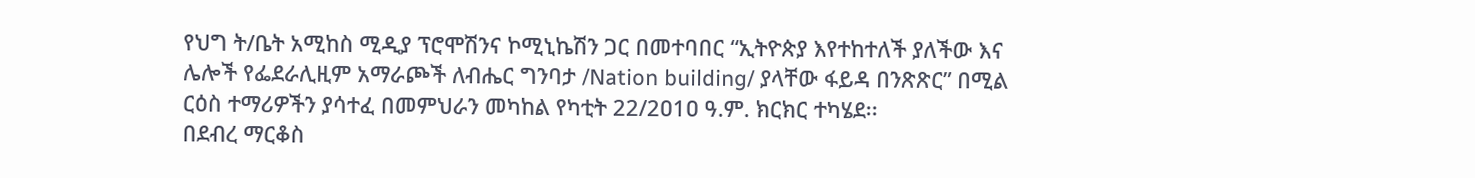የህግ ት/ቤት አሚከስ ሚዲያ ፕሮሞሽንና ኮሚኒኬሽን ጋር በመተባበር “ኢትዮጵያ እየተከተለች ያለችው እና ሌሎች የፌደራሊዚም አማራጮች ለብሔር ግንባታ /Nation building/ ያላቸው ፋይዳ በንጽጽር” በሚል ርዕስ ተማሪዎችን ያሳተፈ በመምህራን መካከል የካቲት 22/2ዐ1ዐ ዓ.ም. ክርክር ተካሄደ፡፡
በደብረ ማርቆስ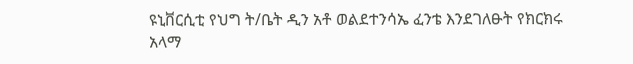ዩኒቨርሲቲ የህግ ት/ቤት ዲን አቶ ወልደተንሳኤ ፈንቴ እንደገለፁት የክርክሩ አላማ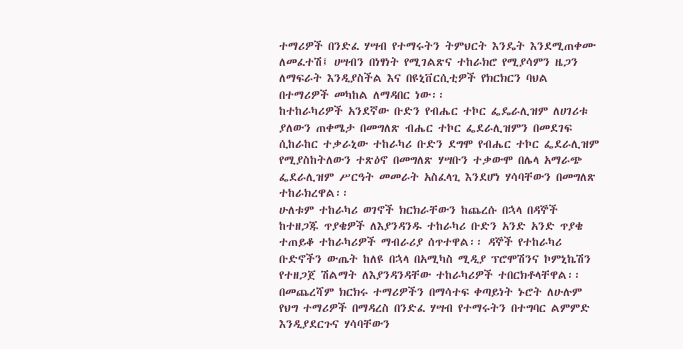ተማሪዎች በንድፈ ሃሣብ የተማሩትን ትምህርት እንዴት እንደሚጠቀሙ ለመፈተሽ፤ ሀሣብን በነፃነት የሚገልጽና ተከራክሮ የሚያሳምን ዜጋን ለማፍራት እንዲያስችል እና በዩኒቨርሲቲዎች የክርክርን ባህል በተማሪዎች መካከል ለማዳበር ነው፡፡
ከተከራካሪዎች አንደኛው ቡድን የብሔር ተኮር ፌዴራሊዝም ለሀገሪቱ ያለውን ጠቀሜታ በመግለጽ ብሔር ተኮር ፌደራሊዝምን በመደገፍ ሲከራከር ተቃራኒው ተከራካሪ ቡድን ደግሞ የብሔር ተኮር ፌደራሊዝም የሚያስከትለውን ተጽዕኖ በመግለጽ ሃሣቡን ተቃውሞ በሌላ አማራጭ ፌደራሊዝም ሥርዓት መመራት አስፈላጊ እንደሆነ ሃሳባቸውን በመግለጽ ተከራክረዋል፡፡
ሁለቱም ተከራካሪ ወገኖች ክርክራቸውን ከጨረሱ በኋላ በዳኞች ከተዘጋጁ ጥያቄዎች ለእያንዳንዱ ተከራካሪ ቡድን አንድ አንድ ጥያቄ ተጠይቆ ተከራካሪዎች ማብራሪያ ሰጥተዋል፡፡ ዳኞች የተከራካሪ ቡድኖችን ውጤት ከለዩ በኋላ በአሚካስ ሚዲያ ፕሮሞሽንና ኮምኒኬሽን የተዘጋጀ ሽልማት ለእያንዳንዳቸው ተከራካሪዎች ተበርክቶላቸዋል፡፡
በመጨረሻም ክርክሩ ተማሪዎችን በማሳተፍ ቀጣይነት ኑሮት ለሁሉም የህግ ተማሪዎች በማዳረስ በንድፈ ሃሣብ የተማሩትን በተግባር ልምምድ እንዲያደርጉና ሃሳባቸውን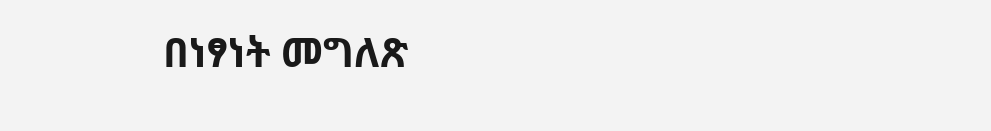በነፃነት መግለጽ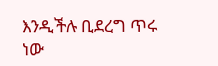እንዲችሉ ቢደረግ ጥሩ ነው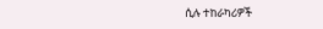ሲሉ ተከራካሪዎች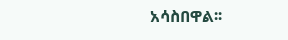አሳስበዋል፡፡